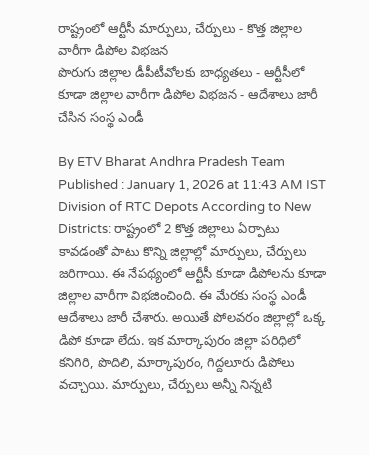రాష్ట్రంలో ఆర్టీసీ మార్పులు, చేర్పులు - కొత్త జిల్లాల వారీగా డిపోల విభజన
పొరుగు జిల్లాల డీపీటీవోలకు బాధ్యతలు - ఆర్టీసీలో కూడా జిల్లాల వారీగా డిపోల విభజన - ఆదేశాలు జారీ చేసిన సంస్థ ఎండీ

By ETV Bharat Andhra Pradesh Team
Published : January 1, 2026 at 11:43 AM IST
Division of RTC Depots According to New Districts: రాష్ట్రంలో 2 కొత్త జిల్లాలు ఏర్పాటు కావడంతో పాటు కొన్ని జిల్లాల్లో మార్పులు, చేర్పులు జరిగాయి. ఈ నేపథ్యంలో ఆర్టీసీ కూడా డిపోలను కూడా జిల్లాల వారీగా విభజించింది. ఈ మేరకు సంస్థ ఎండీ ఆదేశాలు జారీ చేశారు. అయితే పోలవరం జిల్లాల్లో ఒక్క డిపో కూడా లేదు. ఇక మార్కాపురం జిల్లా పరిధిలో కనిగిరి, పొదిలి, మార్కాపురం, గిద్దలూరు డిపోలు వచ్చాయి. మార్పులు, చేర్పులు అన్నీ నిన్నటి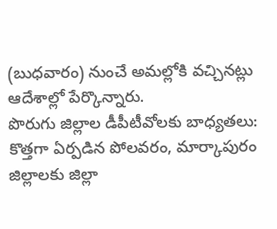(బుధవారం) నుంచే అమల్లోకి వచ్చినట్లు ఆదేశాల్లో పేర్కొన్నారు.
పొరుగు జిల్లాల డీపీటీవోలకు బాధ్యతలు: కొత్తగా ఏర్పడిన పోలవరం, మార్కాపురం జిల్లాలకు జిల్లా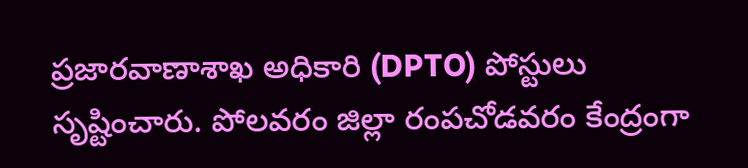ప్రజారవాణాశాఖ అధికారి (DPTO) పోస్టులు సృష్టించారు. పోలవరం జిల్లా రంపచోడవరం కేంద్రంగా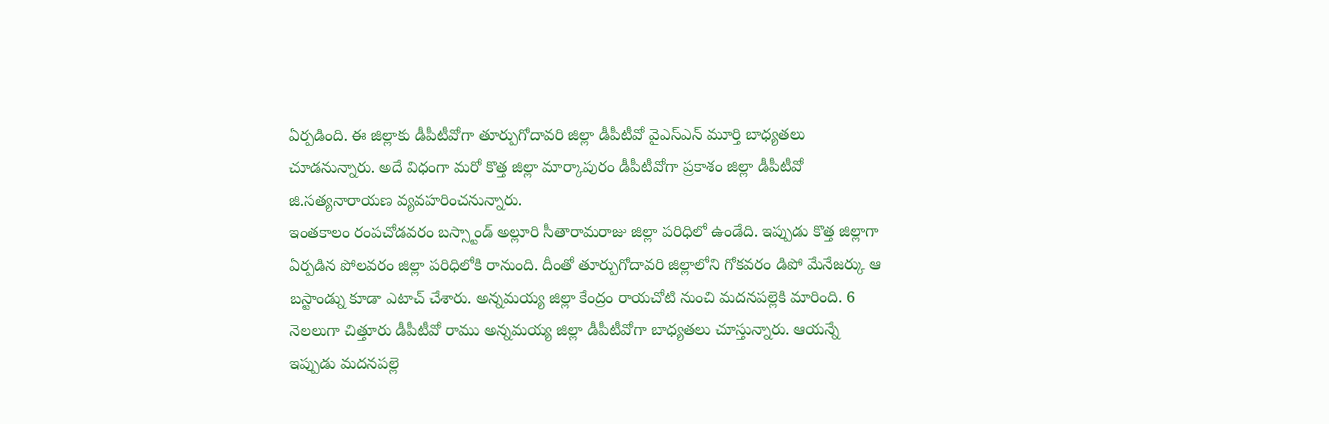ఏర్పడింది. ఈ జిల్లాకు డీపీటీవోగా తూర్పుగోదావరి జిల్లా డీపీటీవో వైఎస్ఎన్ మూర్తి బాధ్యతలు చూడనున్నారు. అదే విధంగా మరో కొత్త జిల్లా మార్కాపురం డీపీటీవోగా ప్రకాశం జిల్లా డీపీటీవో జి.సత్యనారాయణ వ్యవహరించనున్నారు.
ఇంతకాలం రంపచోడవరం బస్స్టాండ్ అల్లూరి సీతారామరాజు జిల్లా పరిధిలో ఉండేది. ఇప్పుడు కొత్త జిల్లాగా ఏర్పడిన పోలవరం జిల్లా పరిధిలోకి రానుంది. దీంతో తూర్పుగోదావరి జిల్లాలోని గోకవరం డిపో మేనేజర్కు ఆ బస్టాండ్ను కూడా ఎటాచ్ చేశారు. అన్నమయ్య జిల్లా కేంద్రం రాయచోటి నుంచి మదనపల్లెకి మారింది. 6 నెలలుగా చిత్తూరు డీపీటీవో రాము అన్నమయ్య జిల్లా డీపీటీవోగా బాధ్యతలు చూస్తున్నారు. ఆయన్నే ఇప్పుడు మదనపల్లె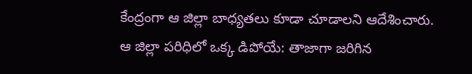కేంద్రంగా ఆ జిల్లా బాధ్యతలు కూడా చూడాలని ఆదేశించారు.
ఆ జిల్లా పరిధిలో ఒక్క డిపోయే: తాజాగా జరిగిన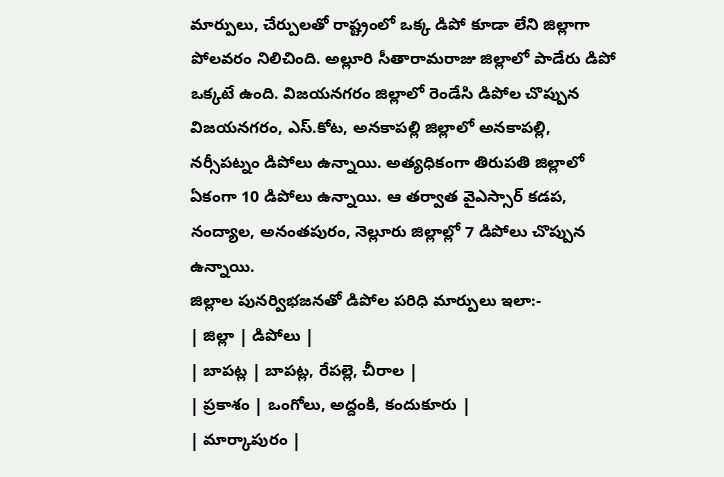మార్పులు, చేర్పులతో రాష్ట్రంలో ఒక్క డిపో కూడా లేని జిల్లాగా పోలవరం నిలిచింది. అల్లూరి సీతారామరాజు జిల్లాలో పాడేరు డిపో ఒక్కటే ఉంది. విజయనగరం జిల్లాలో రెండేసి డిపోల చొప్పున విజయనగరం, ఎస్.కోట, అనకాపల్లి జిల్లాలో అనకాపల్లి, నర్సీపట్నం డిపోలు ఉన్నాయి. అత్యధికంగా తిరుపతి జిల్లాలో ఏకంగా 10 డిపోలు ఉన్నాయి. ఆ తర్వాత వైఎస్సార్ కడప, నంద్యాల, అనంతపురం, నెల్లూరు జిల్లాల్లో 7 డిపోలు చొప్పున ఉన్నాయి.
జిల్లాల పునర్విభజనతో డిపోల పరిధి మార్పులు ఇలా:-
| జిల్లా | డిపోలు |
| బాపట్ల | బాపట్ల, రేపల్లె, చీరాల |
| ప్రకాశం | ఒంగోలు, అద్దంకి, కందుకూరు |
| మార్కాపురం |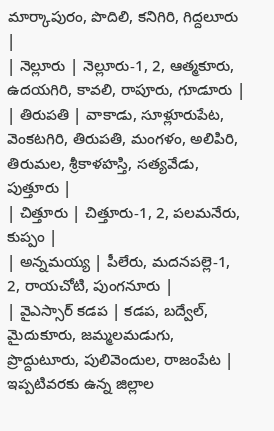మార్కాపురం, పొదిలి, కనిగిరి, గిద్దలూరు |
| నెల్లూరు | నెల్లూరు-1, 2, ఆత్మకూరు, ఉదయగిరి, కావలి, రాపూరు, గూడూరు |
| తిరుపతి | వాకాడు, సూళ్లూరుపేట, వెంకటగిరి, తిరుపతి, మంగళం, అలిపిరి, తిరుమల, శ్రీకాళహస్తి, సత్యవేడు, పుత్తూరు |
| చిత్తూరు | చిత్తూరు-1, 2, పలమనేరు, కుప్పం |
| అన్నమయ్య | పీలేరు, మదనపల్లె-1, 2, రాయచోటి, పుంగనూరు |
| వైఎస్సార్ కడప | కడప, బద్వేల్, మైదుకూరు, జమ్మలమడుగు, ప్రొద్దుటూరు, పులివెందుల, రాజంపేట |
ఇప్పటివరకు ఉన్న జిల్లాల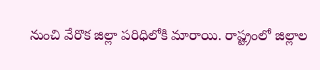నుంచి వేరొక జిల్లా పరిధిలోకి మారాయి. రాష్ట్రంలో జిల్లాల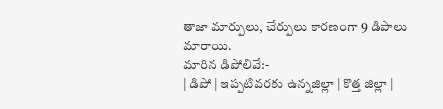తాజా మార్పులు, చేర్పులు కారణంగా 9 డిపాలు మారాయి.
మారిన డిపోలివే:-
| డిపో | ఇప్పటివరకు ఉన్నజిల్లా | కొత్త జిల్లా |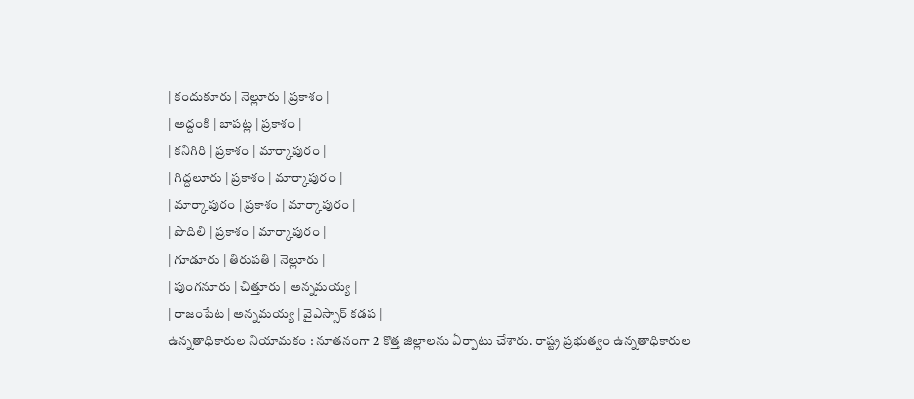| కందుకూరు | నెల్లూరు | ప్రకాశం |
| అద్దంకి | బాపట్ల | ప్రకాశం |
| కనిగిరి | ప్రకాశం | మార్కాపురం |
| గిద్దలూరు | ప్రకాశం | మార్కాపురం |
| మార్కాపురం | ప్రకాశం | మార్కాపురం |
| పొదిలి | ప్రకాశం | మార్కాపురం |
| గూడూరు | తిరుపతి | నెల్లూరు |
| పుంగనూరు | చిత్తూరు | అన్నమయ్య |
| రాజంపేట | అన్నమయ్య | వైఎస్సార్ కడప |
ఉన్నతాధికారుల నియామకం : నూతనంగా 2 కొత్త జిల్లాలను ఏర్పాటు చేశారు. రాష్ట్ర ప్రభుత్వం ఉన్నతాధికారుల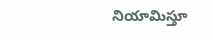నియామిస్తూ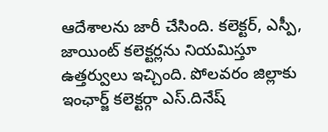ఆదేశాలను జారీ చేసింది. కలెక్టర్, ఎస్పీ, జాయింట్ కలెక్టర్లను నియమిస్తూ ఉత్తర్వులు ఇచ్చింది. పోలవరం జిల్లాకు ఇంఛార్జ్ కలెక్టర్గా ఎస్.దినేష్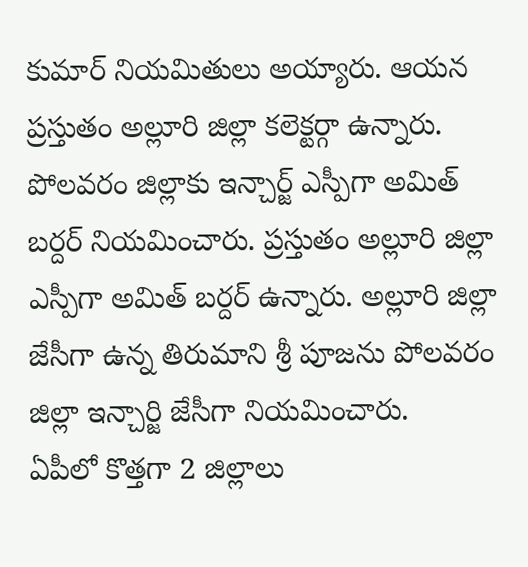కుమార్ నియమితులు అయ్యారు. ఆయన ప్రస్తుతం అల్లూరి జిల్లా కలెక్టర్గా ఉన్నారు. పోలవరం జిల్లాకు ఇన్చార్జ్ ఎస్పీగా అమిత్ బర్దర్ నియమించారు. ప్రస్తుతం అల్లూరి జిల్లా ఎస్పీగా అమిత్ బర్దర్ ఉన్నారు. అల్లూరి జిల్లా జేసీగా ఉన్న తిరుమాని శ్రీ పూజను పోలవరం జిల్లా ఇన్చార్జి జేసీగా నియమించారు.
ఏపీలో కొత్తగా 2 జిల్లాలు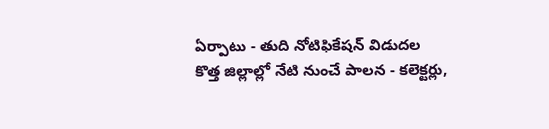ఏర్పాటు - తుది నోటిఫికేషన్ విడుదల
కొత్త జిల్లాల్లో నేటి నుంచే పాలన - కలెక్టర్లు,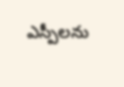ఎస్పీలను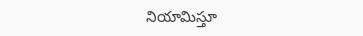నియామిస్తూ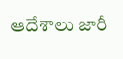ఆదేశాలు జారీ